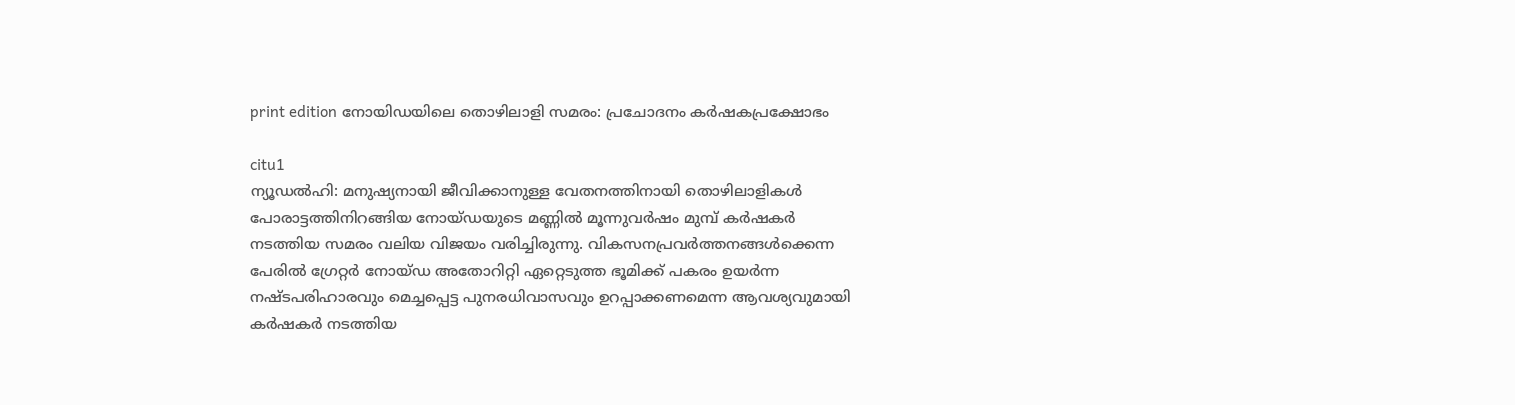print edition നോയിഡയിലെ തൊഴിലാളി സമരം: പ്രചോദനം കർഷകപ്രക്ഷോഭം

citu1
ന്യൂഡൽഹി: മനുഷ്യനായി ജീവിക്കാനുള്ള വേതനത്തിനായി തൊഴിലാളികൾ പോരാട്ടത്തിനിറങ്ങിയ നോയ്ഡയുടെ മണ്ണിൽ മൂന്നുവർഷം മുമ്പ് കർഷകർ നടത്തിയ സമരം വലിയ വിജയം വരിച്ചിരുന്നു. വികസനപ്രവർത്തനങ്ങൾക്കെന്ന പേരിൽ ഗ്രേറ്റർ നോയ്ഡ അതോറിറ്റി ഏറ്റെടുത്ത ഭൂമിക്ക് പകരം ഉയർന്ന നഷ്ടപരിഹാരവും മെച്ചപ്പെട്ട പുനരധിവാസവും ഉറപ്പാക്കണമെന്ന ആവശ്യവുമായി കർഷകർ നടത്തിയ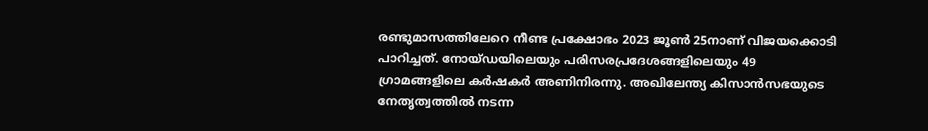രണ്ടുമാസത്തിലേറെ നീണ്ട പ്രക്ഷോഭം 2023 ജൂൺ 25നാണ് വിജയക്കൊടി പാറിച്ചത്. നോയ്ഡയിലെയും പരിസരപ്രദേശങ്ങളിലെയും 49 ഗ്രാമങ്ങളിലെ കർഷകർ അണിനിരന്നു. അഖിലേന്ത്യ കിസാൻസഭയുടെ നേതൃത്വത്തിൽ നടന്ന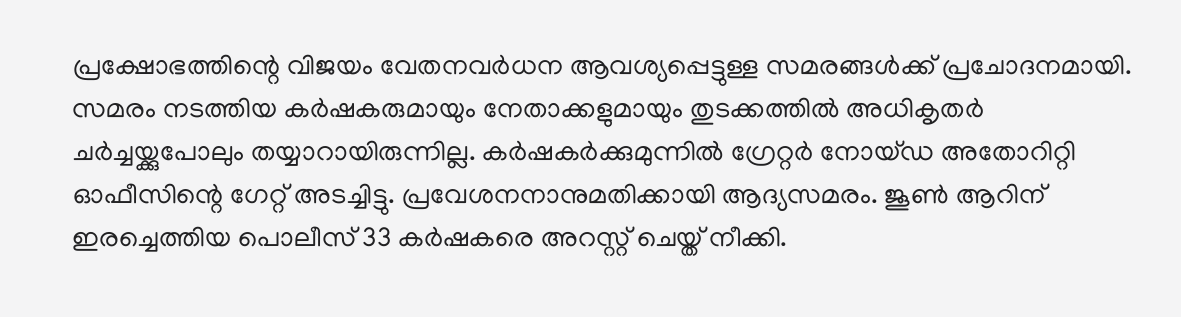പ്രക്ഷോഭത്തിന്റെ വിജയം വേതനവർധന ആവശ്യപ്പെട്ടുള്ള സമരങ്ങൾക്ക് പ്രചോദനമായി.
സമരം നടത്തിയ കർഷകരുമായും നേതാക്കളുമായും തുടക്കത്തിൽ അധികൃതർ ചർച്ചയ്ക്കുപോലും തയ്യാറായിരുന്നില്ല. കർഷകർക്കുമുന്നിൽ ഗ്രേറ്റർ നോയ്ഡ അതോറിറ്റി ഓഫീസിന്റെ ഗേറ്റ് അടച്ചിട്ടു. പ്രവേശനനാനുമതിക്കായി ആദ്യസമരം. ജൂൺ ആറിന് ഇരച്ചെത്തിയ പൊലീസ് 33 കർഷകരെ അറസ്റ്റ് ചെയ്ത് നീക്കി.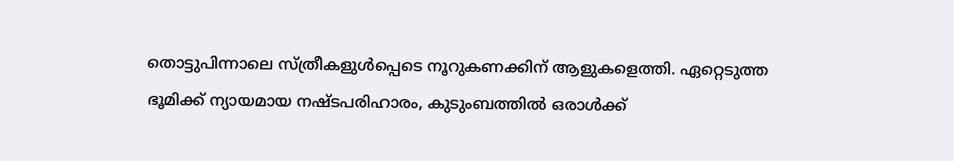തൊട്ടുപിന്നാലെ സ്ത്രീകളുൾപ്പെടെ നൂറുകണക്കിന് ആളുകളെത്തി. ഏറ്റെടുത്ത ഭൂമിക്ക് ന്യായമായ നഷ്ടപരിഹാരം, കുടുംബത്തിൽ ഒരാൾക്ക്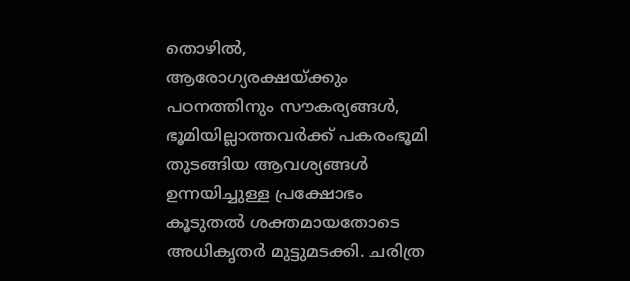തൊഴിൽ, ആരോഗ്യരക്ഷയ്ക്കും പഠനത്തിനും സൗകര്യങ്ങൾ, ഭൂമിയില്ലാത്തവർക്ക് പകരംഭൂമി തുടങ്ങിയ ആവശ്യങ്ങൾ ഉന്നയിച്ചുള്ള പ്രക്ഷോഭം കൂടുതൽ ശക്തമായതോടെ അധികൃതർ മുട്ടുമടക്കി. ചരിത്ര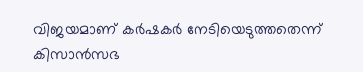വിജയമാണ് കർഷകർ നേടിയെടുത്തതെന്ന് കിസാൻസഭ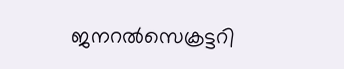ജനറൽസെക്രട്ടറി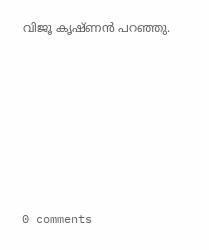വിജൂ കൃഷ്ണൻ പറഞ്ഞു.










0 comments